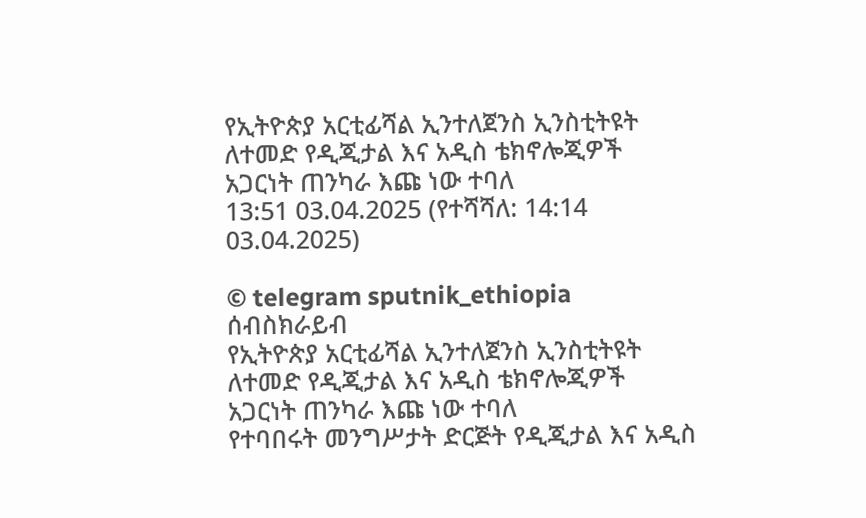የኢትዮጵያ አርቲፊሻል ኢንተለጀንስ ኢንስቲትዩት ለተመድ የዲጂታል እና አዲስ ቴክኖሎጂዎች አጋርነት ጠንካራ እጩ ነው ተባለ
13:51 03.04.2025 (የተሻሻለ: 14:14 03.04.2025)

© telegram sputnik_ethiopia
ሰብስክራይብ
የኢትዮጵያ አርቲፊሻል ኢንተለጀንስ ኢንስቲትዩት ለተመድ የዲጂታል እና አዲስ ቴክኖሎጂዎች አጋርነት ጠንካራ እጩ ነው ተባለ
የተባበሩት መንግሥታት ድርጅት የዲጂታል እና አዲስ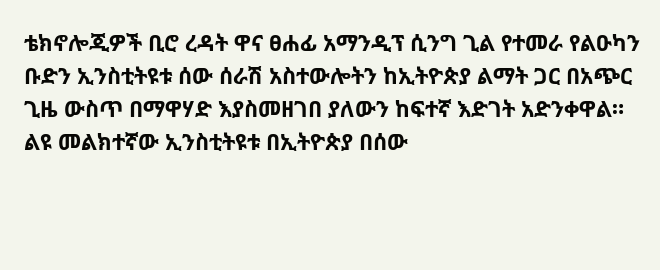ቴክኖሎጂዎች ቢሮ ረዳት ዋና ፀሐፊ አማንዲፕ ሲንግ ጊል የተመራ የልዑካን ቡድን ኢንስቲትዩቱ ሰው ሰራሽ አስተውሎትን ከኢትዮጵያ ልማት ጋር በአጭር ጊዜ ውስጥ በማዋሃድ እያስመዘገበ ያለውን ከፍተኛ እድገት አድንቀዋል።
ልዩ መልክተኛው ኢንስቲትዩቱ በኢትዮጵያ በሰው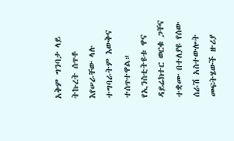አቅም ግንባታ ላይ ትኩረት ሰጥቶ እየሠራቸው ላሉ ተግባራትም እውቅና ተሰጥተዋል።
የኢንስቲትዩቱ ዋና ዳይሬክተር ወርቁ ጋቸና ተቋሙ በተለያዩ የሰው ሰራሽ አስተውሎት መፍትሄውች ዙሪያ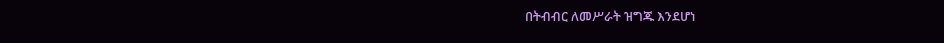በትብብር ለመሥራት ዝግጁ እንደሆነ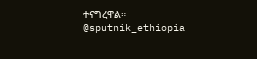ተናግረዋል።
@sputnik_ethiopia